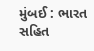મુંબઈ : ભારત સહિત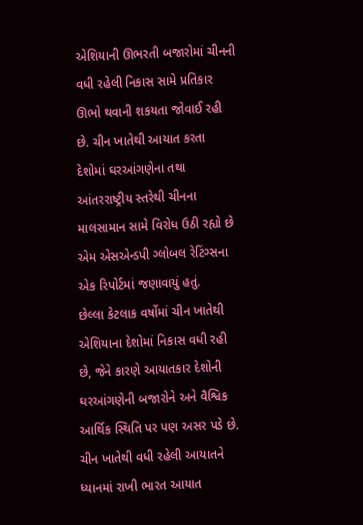એશિયાની ઊભરતી બજારોમાં ચીનની વધી રહેલી નિકાસ સામે પ્રતિકાર ઊભો થવાની શકયતા જોવાઈ રહી છે. ચીન ખાતેથી આયાત કરતા દેશોમાં ઘરઆંગણેના તથા આંતરરાષ્ટ્રીય સ્તરેથી ચીનના માલસામાન સામે વિરોધ ઉઠી રહ્યો છે એમ એસએન્ડપી ગ્લોબલ રેટિંગ્સના એક રિપોર્ટમાં જણાવાયું હતું.
છેલ્લા કેટલાક વર્ષોમાં ચીન ખાતેથી એશિયાના દેશોમાં નિકાસ વધી રહી છે, જેને કારણે આયાતકાર દેશોની ઘરઆંગણેની બજારોને અને વૈશ્વિક આર્થિક સ્થિતિ પર પણ અસર પડે છે.
ચીન ખાતેથી વધી રહેલી આયાતને ધ્યાનમાં રાખી ભારત આયાત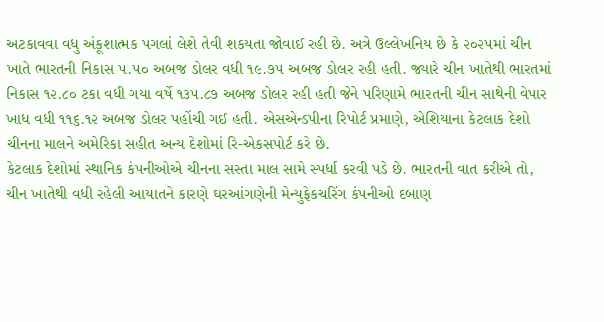અટકાવવા વધુ અંકૂશાત્મક પગલાં લેશે તેવી શકયતા જોવાઈ રહી છે. અત્રે ઉલ્લેખનિય છે કે ૨૦૨૫માં ચીન ખાતે ભારતની નિકાસ ૫.૫૦ અબજ ડોલર વધી ૧૯.૭૫ અબજ ડોલર રહી હતી. જ્યારે ચીન ખાતેથી ભારતમાં નિકાસ ૧૨.૮૦ ટકા વધી ગયા વર્ષે ૧૩૫.૮૭ અબજ ડોલર રહી હતી જેને પરિણામે ભારતની ચીન સાથેની વેપાર ખાધ વધી ૧૧૬.૧૨ અબજ ડોલર પહોંચી ગઈ હતી. એસએન્ડપીના રિપોર્ટ પ્રમાણે, એશિયાના કેટલાક દેશો ચીનના માલને અમેરિકા સહીત અન્ય દેશોમાં રિ-એકસપોર્ટ કરે છે.
કેટલાક દેશોમાં સ્થાનિક કંપનીઓએ ચીનના સસ્તા માલ સામે સ્પર્ધા કરવી પડે છે. ભારતની વાત કરીએ તો, ચીન ખાતેથી વધી રહેલી આયાતને કારણે ઘરઆંગણેની મેન્યુફેકચરિંગ કંપનીઓ દબાણ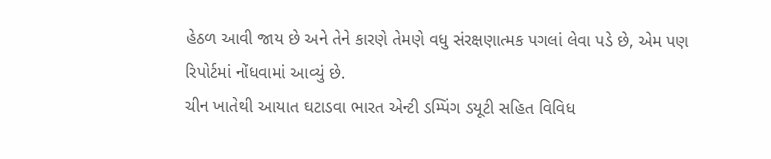હેઠળ આવી જાય છે અને તેને કારણે તેમણે વધુ સંરક્ષણાત્મક પગલાં લેવા પડે છે, એમ પણ રિપોર્ટમાં નોંધવામાં આવ્યું છે.
ચીન ખાતેથી આયાત ઘટાડવા ભારત એન્ટી ડમ્પિંગ ડયૂટી સહિત વિવિધ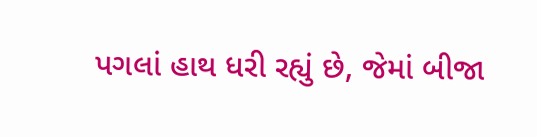પગલાં હાથ ધરી રહ્યું છે, જેમાં બીજા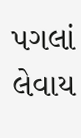પગલાં લેવાય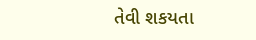તેવી શકયતા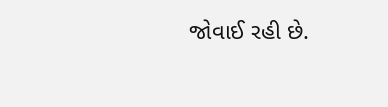જોવાઈ રહી છે.